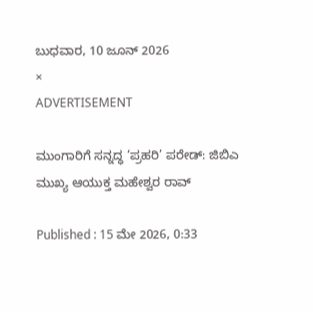ಬುಧವಾರ, 10 ಜೂನ್ 2026
×
ADVERTISEMENT

ಮುಂಗಾರಿಗೆ ಸನ್ನದ್ಧ ‘ಪ್ರಹರಿ’ ಪರೇಡ್: ಜಿಬಿಎ ಮುಖ್ಯ ಆಯುಕ್ತ ಮಹೇಶ್ವರ ರಾವ್

Published : 15 ಮೇ 2026, 0:33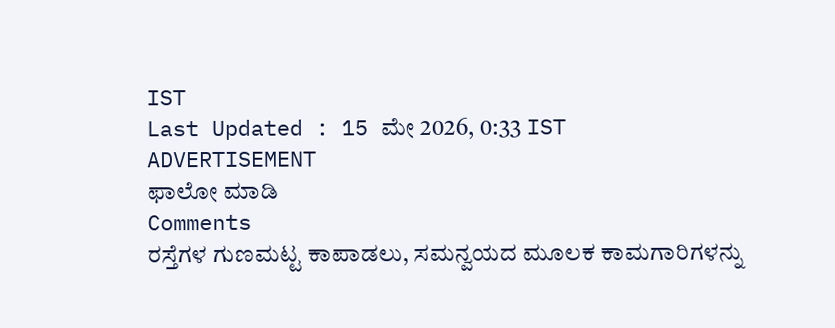IST
Last Updated : 15 ಮೇ 2026, 0:33 IST
ADVERTISEMENT
ಫಾಲೋ ಮಾಡಿ
Comments
ರಸ್ತೆಗಳ ಗುಣಮಟ್ಟ ಕಾಪಾಡಲು, ಸಮನ್ವಯದ ಮೂಲಕ ಕಾಮಗಾರಿಗಳನ್ನು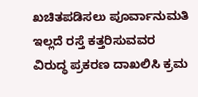ಖಚಿತಪಡಿಸಲು ಪೂರ್ವಾನುಮತಿ ಇಲ್ಲದೆ ರಸ್ತೆ ಕತ್ತರಿಸುವವರ ವಿರುದ್ಧ ಪ್ರಕರಣ ದಾಖಲಿಸಿ ಕ್ರಮ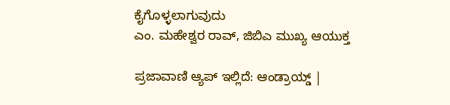ಕೈಗೊಳ್ಳಲಾಗುವುದು
ಎಂ. ಮಹೇಶ್ವರ ರಾವ್‌, ಜಿಬಿಎ ಮುಖ್ಯ ಆಯುಕ್ತ

ಪ್ರಜಾವಾಣಿ ಆ್ಯಪ್ ಇಲ್ಲಿದೆ: ಆಂಡ್ರಾಯ್ಡ್ |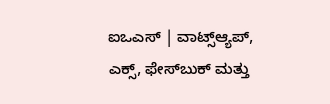ಐಒಎಸ್ | ವಾಟ್ಸ್ಆ್ಯಪ್, ಎಕ್ಸ್, ಫೇಸ್‌ಬುಕ್ ಮತ್ತು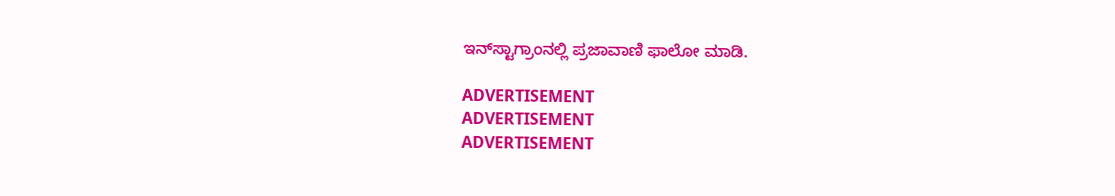ಇನ್‌ಸ್ಟಾಗ್ರಾಂನಲ್ಲಿ ಪ್ರಜಾವಾಣಿ ಫಾಲೋ ಮಾಡಿ.

ADVERTISEMENT
ADVERTISEMENT
ADVERTISEMENT